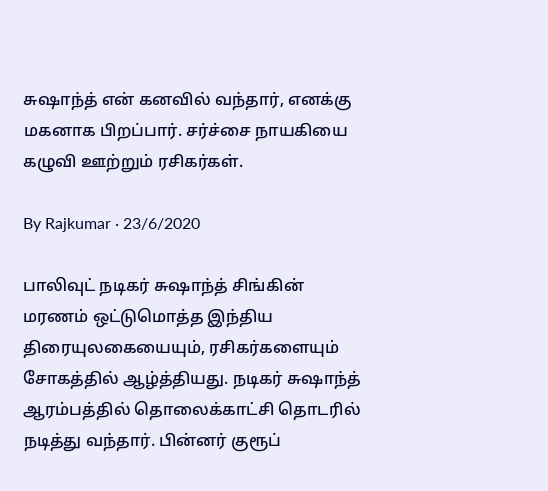சுஷாந்த் என் கனவில் வந்தார், எனக்கு மகனாக பிறப்பார். சர்ச்சை நாயகியை கழுவி ஊற்றும் ரசிகர்கள்.

By Rajkumar · 23/6/2020

பாலிவுட் நடிகர் சுஷாந்த் சிங்கின் மரணம் ஒட்டுமொத்த இந்திய திரையுலகையையும், ரசிகர்களையும் சோகத்தில் ஆழ்த்தியது. நடிகர் சுஷாந்த் ஆரம்பத்தில் தொலைக்காட்சி தொடரில் நடித்து வந்தார். பின்னர் குரூப்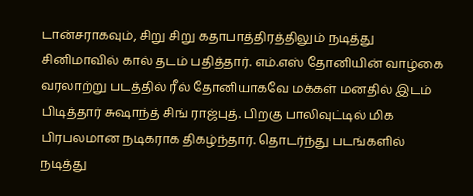டான்சராகவும், சிறு சிறு கதாபாத்திரத்திலும் நடித்து சினிமாவில் கால் தடம் பதித்தார். எம்.எஸ் தோனியின் வாழ்கை வரலாற்று படத்தில் ரீல் தோனியாகவே மக்கள் மனதில் இடம் பிடித்தார் சுஷாந்த் சிங் ராஜ்புத். பிறகு பாலிவுட்டில் மிக பிரபலமான நடிகராக திகழ்ந்தார். தொடர்ந்து படங்களில் நடித்து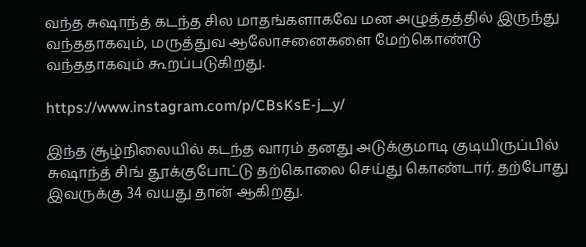வந்த சுஷாந்த் கடந்த சில மாதங்களாகவே மன அழுத்தத்தில் இருந்து வந்ததாகவும், மருத்துவ ஆலோசனைகளை மேற்கொண்டு வந்ததாகவும் கூறப்படுகிறது.

https://www.instagram.com/p/CBsKsE-j__y/

இந்த சூழ்நிலையில் கடந்த வாரம் தனது அடுக்குமாடி குடியிருப்பில் சுஷாந்த் சிங் தூக்குபோட்டு தற்கொலை செய்து கொண்டார். தற்போது இவருக்கு 34 வயது தான் ஆகிறது.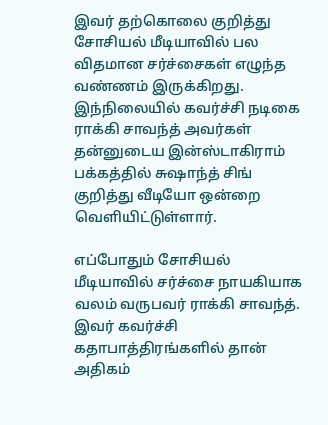இவர் தற்கொலை குறித்து சோசியல் மீடியாவில் பல விதமான சர்ச்சைகள் எழுந்த வண்ணம் இருக்கிறது. இந்நிலையில் கவர்ச்சி நடிகை ராக்கி சாவந்த் அவர்கள் தன்னுடைய இன்ஸ்டாகிராம் பக்கத்தில் சுஷாந்த் சிங் குறித்து வீடியோ ஒன்றை வெளியிட்டுள்ளார்.

எப்போதும் சோசியல் மீடியாவில் சர்ச்சை நாயகியாக வலம் வருபவர் ராக்கி சாவந்த். இவர் கவர்ச்சி கதாபாத்திரங்களில் தான் அதிகம்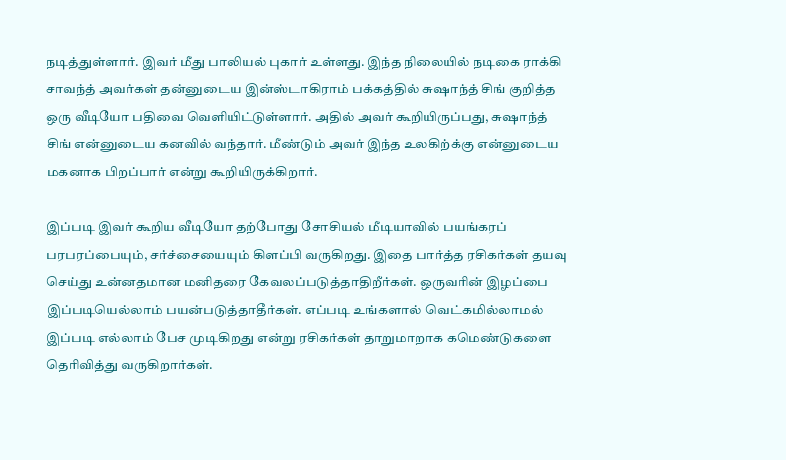நடித்துள்ளார். இவர் மீது பாலியல் புகார் உள்ளது. இந்த நிலையில் நடிகை ராக்கி சாவந்த் அவர்கள் தன்னுடைய இன்ஸ்டாகிராம் பக்கத்தில் சுஷாந்த் சிங் குறித்த ஒரு வீடியோ பதிவை வெளியிட்டுள்ளார். அதில் அவர் கூறியிருப்பது, சுஷாந்த் சிங் என்னுடைய கனவில் வந்தார். மீண்டும் அவர் இந்த உலகிற்க்கு என்னுடைய மகனாக பிறப்பார் என்று கூறியிருக்கிறார்.

இப்படி இவர் கூறிய வீடியோ தற்போது சோசியல் மீடியாவில் பயங்கரப் பரபரப்பையும், சர்ச்சையையும் கிளப்பி வருகிறது. இதை பார்த்த ரசிகர்கள் தயவு செய்து உன்னதமான மனிதரை கேவலப்படுத்தாதிறீர்கள். ஒருவரின் இழப்பை இப்படியெல்லாம் பயன்படுத்தாதீர்கள். எப்படி உங்களால் வெட்கமில்லாமல் இப்படி எல்லாம் பேச முடிகிறது என்று ரசிகர்கள் தாறுமாறாக கமெண்டுகளை தெரிவித்து வருகிறார்கள்.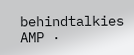behindtalkies AMP ·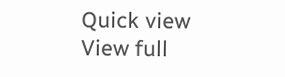Quick view
View full